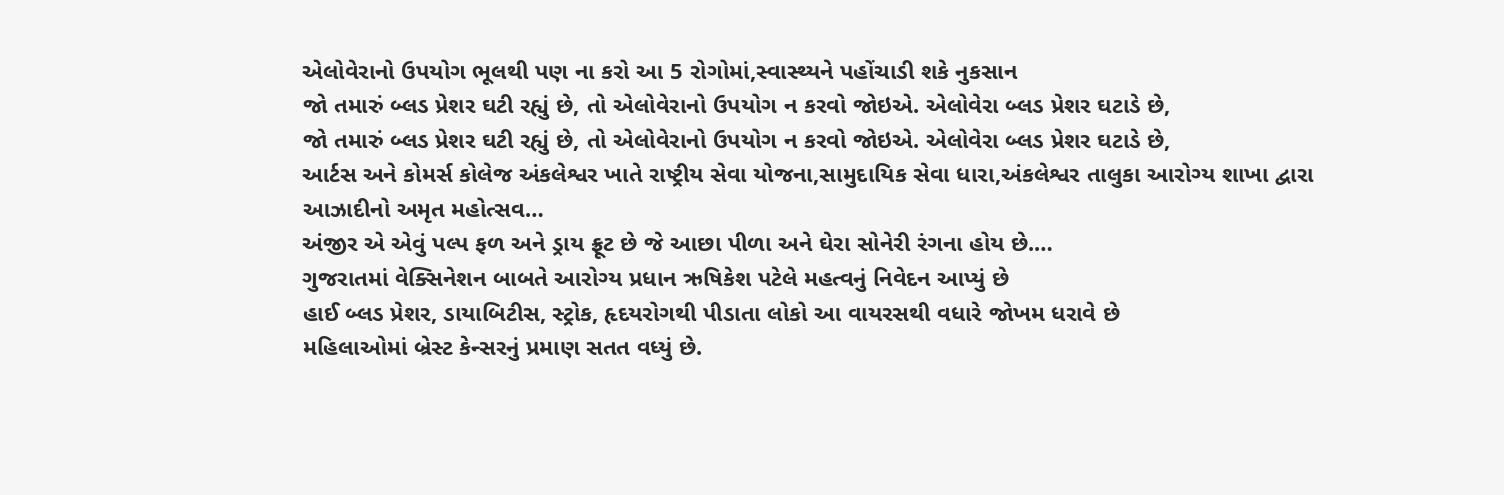એલોવેરાનો ઉપયોગ ભૂલથી પણ ના કરો આ 5 રોગોમાં,સ્વાસ્થ્યને પહોંચાડી શકે નુકસાન
જો તમારું બ્લડ પ્રેશર ઘટી રહ્યું છે, તો એલોવેરાનો ઉપયોગ ન કરવો જોઇએ. એલોવેરા બ્લડ પ્રેશર ઘટાડે છે,
જો તમારું બ્લડ પ્રેશર ઘટી રહ્યું છે, તો એલોવેરાનો ઉપયોગ ન કરવો જોઇએ. એલોવેરા બ્લડ પ્રેશર ઘટાડે છે,
આર્ટસ અને કોમર્સ કોલેજ અંકલેશ્વર ખાતે રાષ્ટ્રીય સેવા યોજના,સામુદાયિક સેવા ધારા,અંકલેશ્વર તાલુકા આરોગ્ય શાખા દ્વારા આઝાદીનો અમૃત મહોત્સવ…
અંજીર એ એવું પલ્પ ફળ અને ડ્રાય ફ્રૂટ છે જે આછા પીળા અને ઘેરા સોનેરી રંગના હોય છે.…
ગુજરાતમાં વેક્સિનેશન બાબતે આરોગ્ય પ્રધાન ઋષિકેશ પટેલે મહત્વનું નિવેદન આપ્યું છે
હાઈ બ્લડ પ્રેશર, ડાયાબિટીસ, સ્ટ્રોક, હૃદયરોગથી પીડાતા લોકો આ વાયરસથી વધારે જોખમ ધરાવે છે
મહિલાઓમાં બ્રેસ્ટ કેન્સરનું પ્રમાણ સતત વધ્યું છે.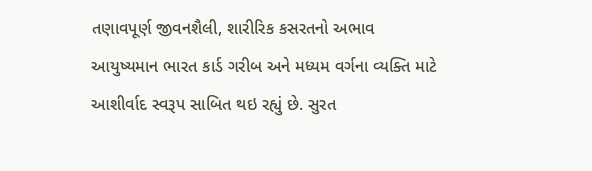તણાવપૂર્ણ જીવનશૈલી, શારીરિક કસરતનો અભાવ
આયુષ્યમાન ભારત કાર્ડ ગરીબ અને મધ્યમ વર્ગના વ્યક્તિ માટે આશીર્વાદ સ્વરૂપ સાબિત થઇ રહ્યું છે. સુરત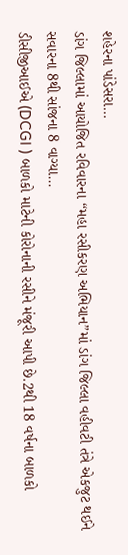શહેરના પાંડેસરા…
ડાંગ જિલ્લામાં આયોજિત રવિવારના “મહા રસીકરણ અભિયાન”માં ડાંગ જિલ્લા વહીવટી તંત્રે એકજુટ થઈને સવારના 8થી સાંજના 8 વાગ્યા…
ડીસીજીઆઈએ (DCGI ) બાળકો માટેની કોરોનાની રસીને મંજૂરી આપી છે.2થી 18 વર્ષના બાળકો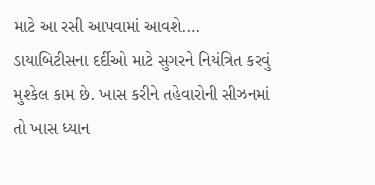માટે આ રસી આપવામાં આવશે.…
ડાયાબિટીસના દર્દીઓ માટે સુગરને નિયંત્રિત કરવું મુશ્કેલ કામ છે. ખાસ કરીને તહેવારોની સીઝનમાં તો ખાસ ધ્યાન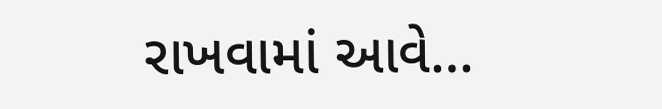રાખવામાં આવે…